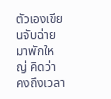ตัวเองเขียนจับฉ่ายมาพักใหญ่ คิดว่า คงถึงเวลา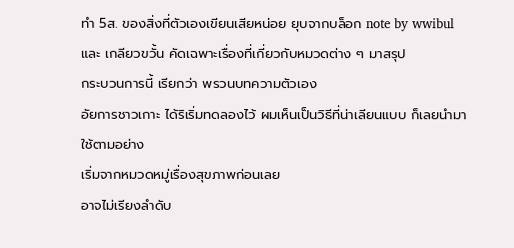ทำ 5ส. ของสิ่งที่ตัวเองเขียนเสียหน่อย ยุบจากบล็อก note by wwibul และ เกลียวขวั้น คัดเฉพาะเรื่องที่เกี่ยวกับหมวดต่าง ๆ มาสรุป
กระบวนการนี้ เรียกว่า พรวนบทความตัวเอง
อัยการชาวเกาะ ได้ริเริ่มทดลองไว้ ผมเห็นเป็นวิธีที่น่าเลียนแบบ ก็เลยนำมาใช้ตามอย่าง
เริ่มจากหมวดหมู่เรื่องสุขภาพก่อนเลย
อาจไม่เรียงลำดับ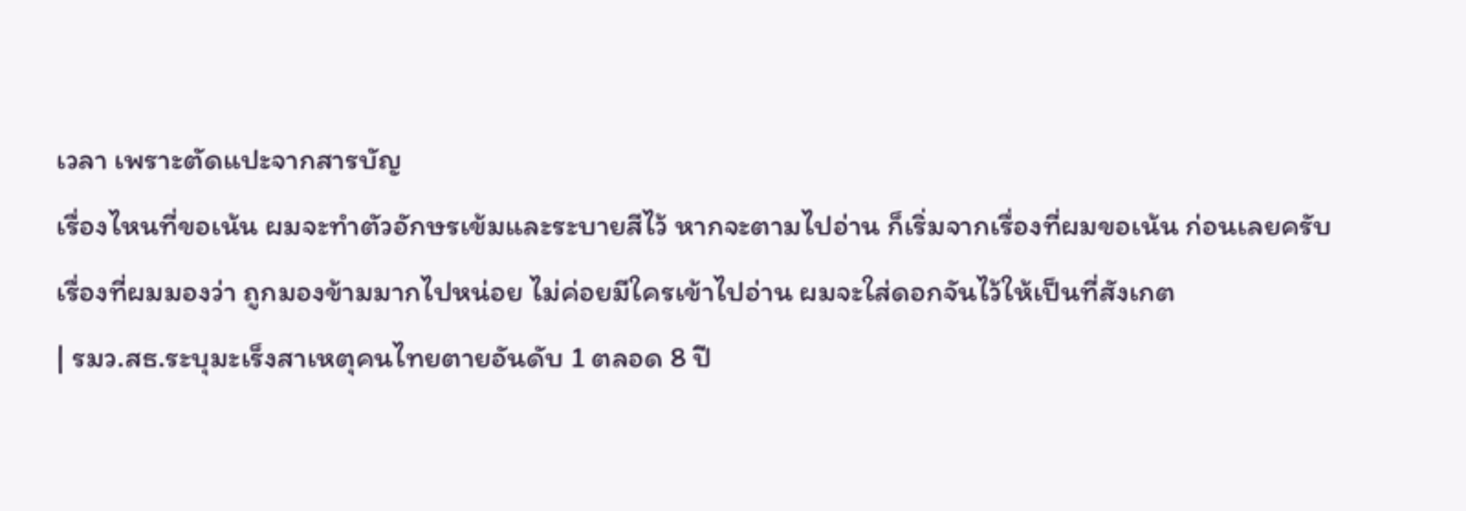เวลา เพราะตัดแปะจากสารบัญ
เรื่องไหนที่ขอเน้น ผมจะทำตัวอักษรเข้มและระบายสีไว้ หากจะตามไปอ่าน ก็เริ่มจากเรื่องที่ผมขอเน้น ก่อนเลยครับ
เรื่องที่ผมมองว่า ถูกมองข้ามมากไปหน่อย ไม่ค่อยมีใครเข้าไปอ่าน ผมจะใส่ดอกจันไว้ให้เป็นที่สังเกต
| รมว.สธ.ระบุมะเร็งสาเหตุคนไทยตายอันดับ 1 ตลอด 8 ปี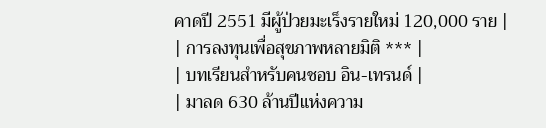คาดปี 2551 มีผู้ป่วยมะเร็งรายใหม่ 120,000 ราย |
| การลงทุนเพื่อสุขภาพหลายมิติ *** |
| บทเรียนสำหรับคนชอบ อิน-เทรนด์ |
| มาลด 630 ล้านปีแห่งความ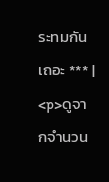ระทมกันเถอะ *** |
<p>ดูจากจำนวน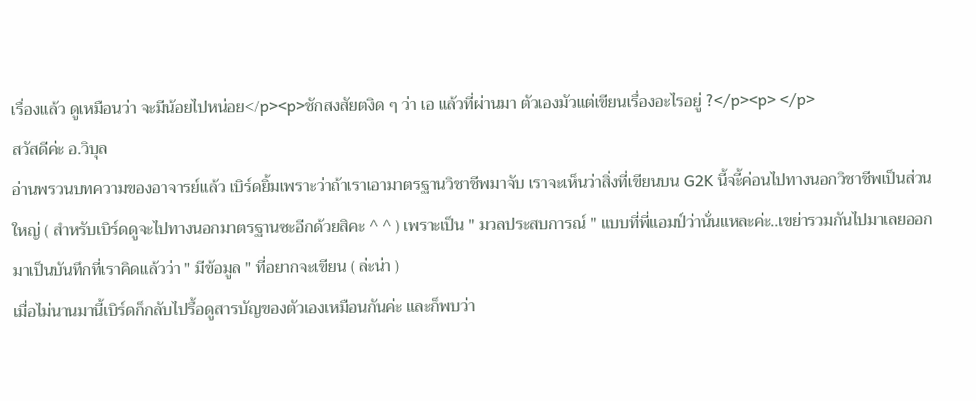เรื่องแล้ว ดูเหมือนว่า จะมีน้อยไปหน่อย</p><p>ชักสงสัยตงิด ๆ ว่า เอ แล้วที่ผ่านมา ตัวเองมัวแต่เขียนเรื่องอะไรอยู่ ?</p><p> </p>
สวัสดีค่ะ อ.วิบุล
อ่านพรวนบทความของอาจารย์แล้ว เบิร์ดยิ้มเพราะว่าถ้าเราเอามาตรฐานวิชาชีพมาจับ เราจะเห็นว่าสิ่งที่เขียนบน G2K นี้จะี้ค่อนไปทางนอกวิชาชีพเป็นส่วนใหญ่ ( สำหรับเบิร์ดดูจะไปทางนอกมาตรฐานซะอีกด้วยสิคะ ^ ^ ) เพราะเป็น " มวลประสบการณ์ " แบบที่พี่แอมป์ว่านั่นแหละค่ะ..เขย่ารวมกันไปมาเลยออกมาเป็นบันทึกที่เราคิดแล้วว่า " มีข้อมูล " ที่อยากจะเขียน ( ล่ะน่า )
เมื่อไม่นานมานี้เบิร์ดก็กลับไปรื้อดูสารบัญของตัวเองเหมือนกันค่ะ และก็พบว่า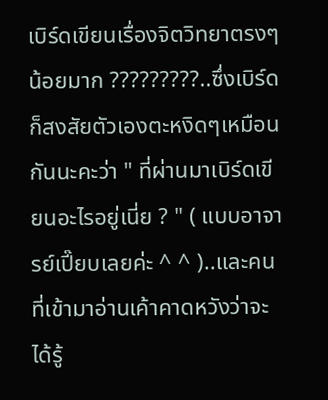เบิร์ดเขียนเรื่องจิตวิทยาตรงๆน้อยมาก ?????????..ซึ่งเบิร์ดก็สงสัยตัวเองตะหงิดๆเหมือนกันนะคะว่า " ที่ผ่านมาเบิร์ดเขียนอะไรอยู่เนี่ย ? " ( แบบอาจารย์เปี๊ยบเลยค่ะ ^ ^ )..และคนที่เข้ามาอ่านเค้าคาดหวังว่าจะได้รู้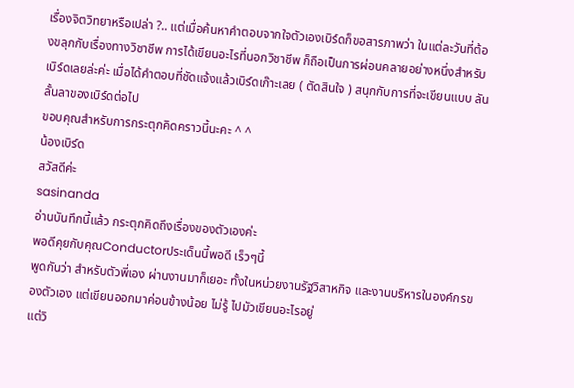เรื่องจิตวิทยาหรือเปล่า ?.. แต่เมื่อค้นหาคำตอบจากใจตัวเองเบิร์ดก็ขอสารภาพว่า ในแต่ละวันที่ต้องขลุกกับเรื่องทางวิชาชีพ การได้เขียนอะไรที่นอกวิชาชีพ ก็ถือเป็นการผ่อนคลายอย่างหนึ่งสำหรับเบิร์ดเลยล่ะค่ะ เมื่อได้คำตอบที่ชัดแจ้งแล้วเบิร์ดเก๊าะเลย ( ตัดสินใจ ) สนุกกับการที่จะเขียนแบบ ลันลั้นลาของเบิร์ดต่อไป
ขอบคุณสำหรับการกระตุกคิดคราวนี้นะคะ ^ ^
น้องเบิร์ด
สวัสดีค่ะ
sasinanda
อ่านบันทึกนี้แล้ว กระตุกคิดถึงเรื่องของตัวเองค่ะ
พอดีคุยกับคุณConductorประเด็นนี้พอดี เร็วๆนี้
พูดกันว่า สำหรับตัวพี่เอง ผ่านงานมาก็เยอะ ทั้งในหน่วยงานรัฐวิสาหกิจ และงานบริหารในองค์กรของตัวเอง แต่เขียนออกมาค่อนข้างน้อย ไม่รู้ ไปมัวเขียนอะไรอยู่
แต่วิ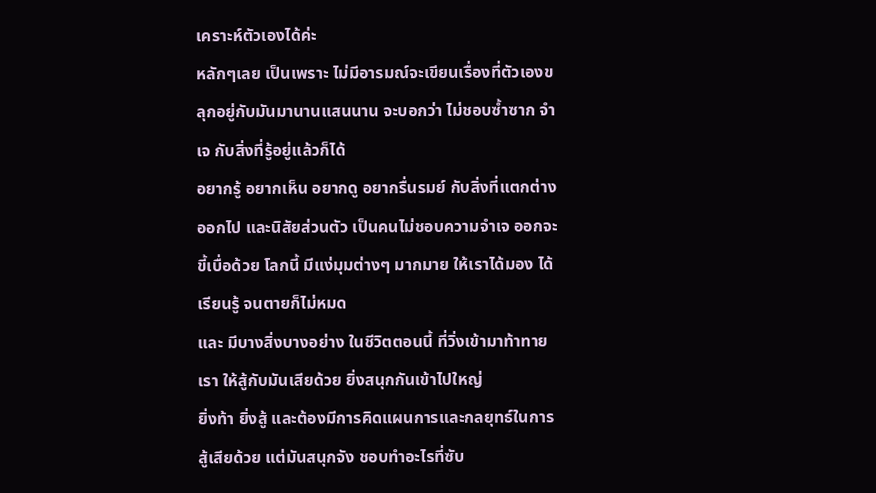เคราะห์ตัวเองได้ค่ะ
หลักๆเลย เป็นเพราะ ไม่มีอารมณ์จะเขียนเรื่องที่ตัวเองขลุกอยู่กับมันมานานแสนนาน จะบอกว่า ไม่ชอบซ้ำซาก จำเจ กับสิ่งที่รู้อยู่แล้วก็ได้
อยากรู้ อยากเห็น อยากดู อยากรื่นรมย์ กับสิ่งที่แตกต่างออกไป และนิสัยส่วนตัว เป็นคนไม่ชอบความจำเจ ออกจะขี้เบื่อด้วย โลกนี้ มีแง่มุมต่างๆ มากมาย ให้เราได้มอง ได้เรียนรู้ จนตายก็ไม่หมด
และ มีบางสิ่งบางอย่าง ในชีวิตตอนนี้ ที่วิ่งเข้ามาท้าทายเรา ให้สู้กับมันเสียด้วย ยิ่งสนุกกันเข้าไปใหญ่
ยิ่งท้า ยิ่งสู้ และต้องมีการคิดแผนการและกลยุทธ์ในการสู้เสียด้วย แต่มันสนุกจัง ชอบทำอะไรที่ซับ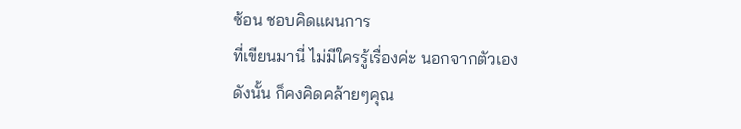ซ้อน ชอบคิดแผนการ
ที่เขียนมานี่ ไม่มีใครรู้เรื่องค่ะ นอกจากตัวเอง
ดังนั้น ก็คงคิดคล้ายๆคุณ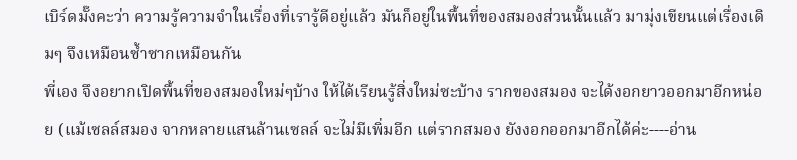เบิร์ดมั๊งคะว่า ความรู้ความจำในเรื่องที่เรารู้ดีอยู่แล้ว มันก็อยู่ในพื้นที่ของสมองส่วนนั้นแล้ว มามุ่งเขียนแต่เรื่องเดิมๆ จึงเหมือนซ้ำซากเหมือนกัน
พี่เอง จึงอยากเปิดพื้นที่ของสมองใหม่ๆบ้าง ให้ได้เรียนรู้สิ่งใหม่ซะบ้าง รากของสมอง จะได้งอกยาวออกมาอีกหน่อย (แม้เซลล์สมอง จากหลายแสนล้านเซลล์ จะไม่มีเพิ่มอีก แต่รากสมอง ยังงอกออกมาอีกได้ค่ะ----อ่าน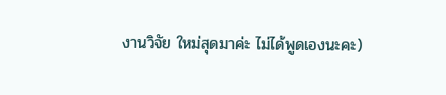งานวิจัย ใหม่สุดมาค่ะ ไม่ได้พูดเองนะคะ)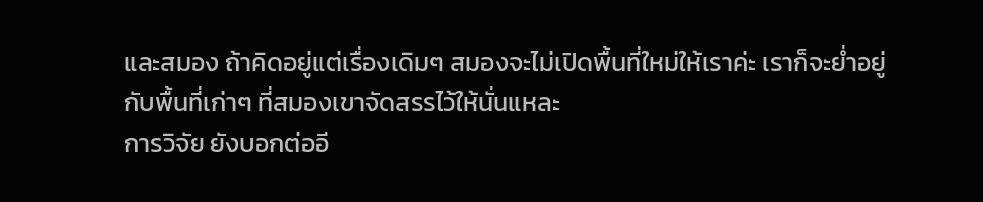และสมอง ถ้าคิดอยู่แต่เรื่องเดิมๆ สมองจะไม่เปิดพื้นที่ใหม่ให้เราค่ะ เราก็จะย่ำอยู่กับพื้นที่เก่าๆ ที่สมองเขาจัดสรรไว้ให้นั่นแหละ
การวิจัย ยังบอกต่ออี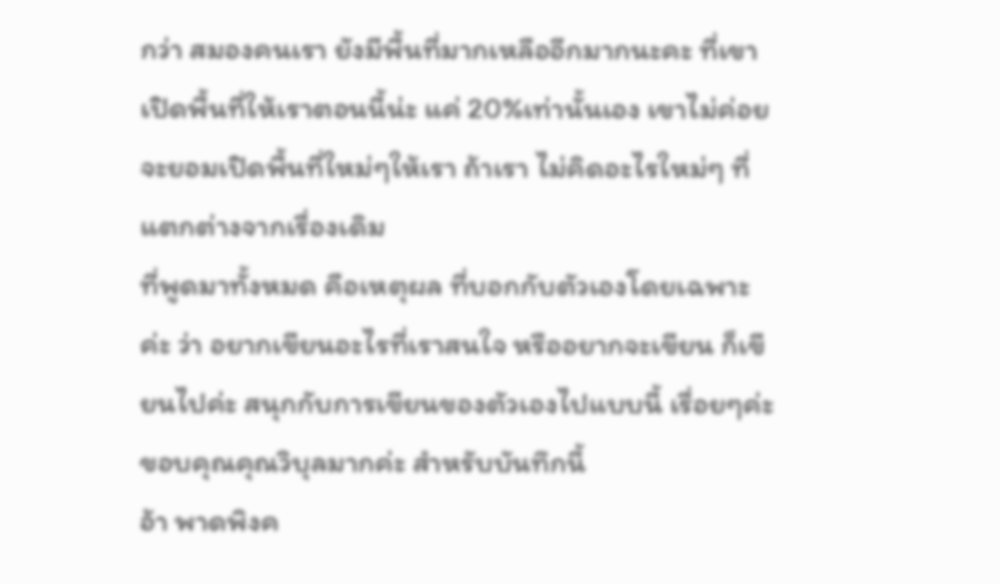กว่า สมองคนเรา ยังมีพื้นที่มากเหลืออีกมากนะคะ ที่เขาเปิดพื้นที่ให้เราตอนนี้น่ะ แค่ 20%เท่านั้นเอง เขาไม่ค่อยจะยอมเปิดพื้นที่ใหม่ๆให้เรา ถ้าเรา ไม่คิดอะไรใหม่ๆ ที่แตกต่างจากเรื่องเดิม
ที่พูดมาทั้งหมด คือเหตุผล ที่บอกกับตัวเองโดยเฉพาะค่ะ ว่า อยากเขียนอะไรที่เราสนใจ หรืออยากจะเขียน ก็เขียนไปค่ะ สนุกกับการเขียนของตัวเองไปแบบนี้ เรื่อยๆค่ะ
ขอบคุณคุณวิบุลมากค่ะ สำหรับบันทึกนี้
อ้า พาดพิงค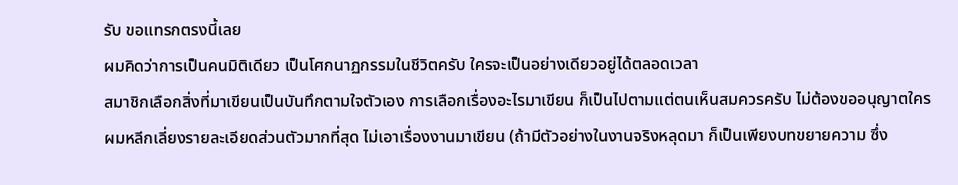รับ ขอแทรกตรงนี้เลย
ผมคิดว่าการเป็นคนมิติเดียว เป็นโศกนาฏกรรมในชีวิตครับ ใครจะเป็นอย่างเดียวอยู่ได้ตลอดเวลา
สมาชิกเลือกสิ่งที่มาเขียนเป็นบันทึกตามใจตัวเอง การเลือกเรื่องอะไรมาเขียน ก็เป็นไปตามแต่ตนเห็นสมควรครับ ไม่ต้องขออนุญาตใคร
ผมหลีกเลี่ยงรายละเอียดส่วนตัวมากที่สุด ไม่เอาเรื่องงานมาเขียน (ถ้ามีตัวอย่างในงานจริงหลุดมา ก็เป็นเพียงบทขยายความ ซึ่ง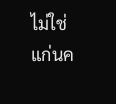ไม่ใช่แก่นค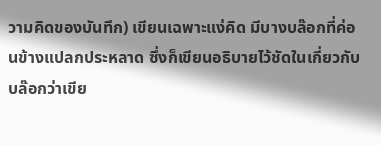วามคิดของบันทึก) เขียนเฉพาะแง่คิด มีบางบล๊อกที่ค่อนข้างแปลกประหลาด ซึ่งก็เขียนอธิบายไว้ชัดในเกี่ยวกับบล๊อกว่าเขีย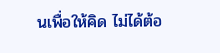นเพื่อให้คิด ไม่ได้ต้อ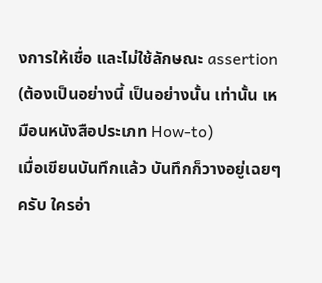งการให้เชื่อ และไม่ใช้ลักษณะ assertion (ต้องเป็นอย่างนี้ เป็นอย่างนั้น เท่านั้น เหมือนหนังสือประเภท How-to)
เมื่อเขียนบันทึกแล้ว บันทึกก็วางอยู่เฉยๆ ครับ ใครอ่า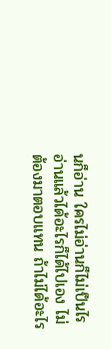นก็อ่าน ใครไม่อ่านก็ไม่เป็นไร อ่านแล้วได้อะไรก็ได้ไปเอง ไม่ต้องมาตอบแทน ถ้าไม่ได้อะไร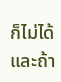ก็ไม่ได้ และถ้า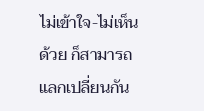ไม่เข้าใจ-ไม่เห็นด้วย ก็สามารถแลกเปลี่ยนกัน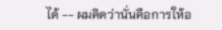ได้ -- ผมคิดว่านั่นคือการให้อ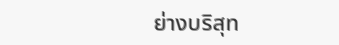ย่างบริสุท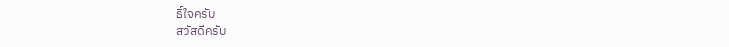ธิ์ใจครับ
สวัสดีครับ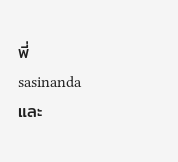พี่ sasinanda และ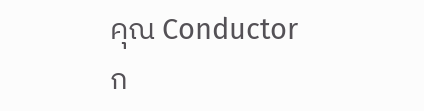คุณ Conductor
ก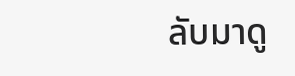ลับมาดู